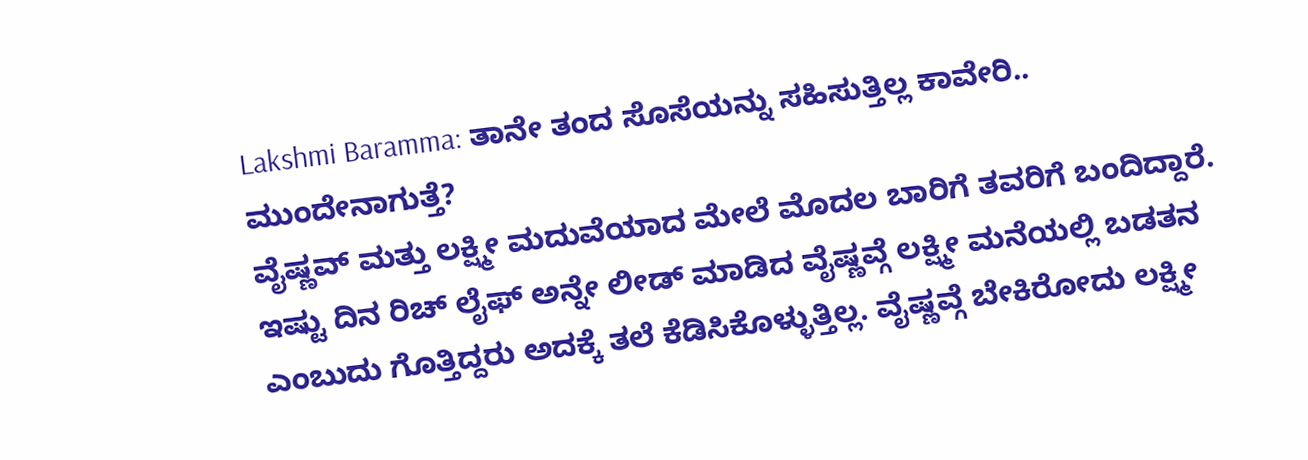Lakshmi Baramma: ತಾನೇ ತಂದ ಸೊಸೆಯನ್ನು ಸಹಿಸುತ್ತಿಲ್ಲ ಕಾವೇರಿ.. ಮುಂದೇನಾಗುತ್ತೆ?
ವೈಷ್ಣವ್ ಮತ್ತು ಲಕ್ಷ್ಮೀ ಮದುವೆಯಾದ ಮೇಲೆ ಮೊದಲ ಬಾರಿಗೆ ತವರಿಗೆ ಬಂದಿದ್ದಾರೆ. ಇಷ್ಟು ದಿನ ರಿಚ್ ಲೈಫ್ ಅನ್ನೇ ಲೀಡ್ ಮಾಡಿದ ವೈಷ್ಣವ್ಗೆ ಲಕ್ಷ್ಮೀ ಮನೆಯಲ್ಲಿ ಬಡತನ ಎಂಬುದು ಗೊತ್ತಿದ್ದರು ಅದಕ್ಕೆ ತಲೆ ಕೆಡಿಸಿಕೊಳ್ಳುತ್ತಿಲ್ಲ. ವೈಷ್ಣವ್ಗೆ ಬೇಕಿರೋದು ಲಕ್ಷ್ಮೀ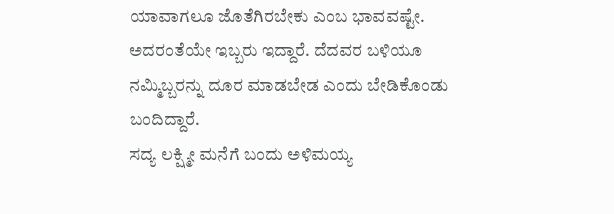ಯಾವಾಗಲೂ ಜೊತೆಗಿರಬೇಕು ಎಂಬ ಭಾವವಷ್ಟೇ. ಅದರಂತೆಯೇ ಇಬ್ಬರು ಇದ್ದಾರೆ. ದೆದವರ ಬಳಿಯೂ ನಮ್ಮಿಬ್ಬರನ್ನು ದೂರ ಮಾಡಬೇಡ ಎಂದು ಬೇಡಿಕೊಂಡು ಬಂದಿದ್ದಾರೆ.
ಸದ್ಯ ಲಕ್ಷ್ಮೀ ಮನೆಗೆ ಬಂದು ಅಳಿಮಯ್ಯ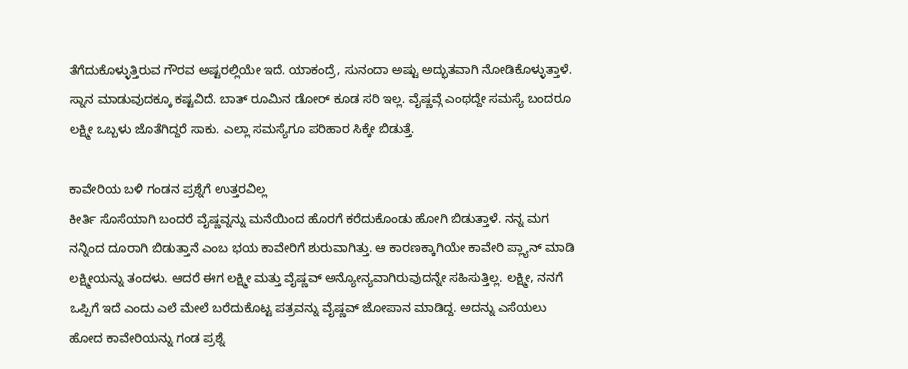ತೆಗೆದುಕೊಳ್ಳುತ್ತಿರುವ ಗೌರವ ಅಷ್ಟರಲ್ಲಿಯೇ ಇದೆ. ಯಾಕಂದ್ರೆ, ಸುನಂದಾ ಅಷ್ಟು ಅದ್ಭುತವಾಗಿ ನೋಡಿಕೊಳ್ಳುತ್ತಾಳೆ. ಸ್ನಾನ ಮಾಡುವುದಕ್ಕೂ ಕಷ್ಟವಿದೆ. ಬಾತ್ ರೂಮಿನ ಡೋರ್ ಕೂಡ ಸರಿ ಇಲ್ಲ. ವೈಷ್ಣವ್ಗೆ ಎಂಥದ್ದೇ ಸಮಸ್ಯೆ ಬಂದರೂ ಲಕ್ಷ್ಮೀ ಒಬ್ಬಳು ಜೊತೆಗಿದ್ದರೆ ಸಾಕು. ಎಲ್ಲಾ ಸಮಸ್ಯೆಗೂ ಪರಿಹಾರ ಸಿಕ್ಕೇ ಬಿಡುತ್ತೆ.

ಕಾವೇರಿಯ ಬಳಿ ಗಂಡನ ಪ್ರಶ್ನೆಗೆ ಉತ್ತರವಿಲ್ಲ
ಕೀರ್ತಿ ಸೊಸೆಯಾಗಿ ಬಂದರೆ ವೈಷ್ಣವ್ನನ್ನು ಮನೆಯಿಂದ ಹೊರಗೆ ಕರೆದುಕೊಂಡು ಹೋಗಿ ಬಿಡುತ್ತಾಳೆ. ನನ್ನ ಮಗ ನನ್ನಿಂದ ದೂರಾಗಿ ಬಿಡುತ್ತಾನೆ ಎಂಬ ಭಯ ಕಾವೇರಿಗೆ ಶುರುವಾಗಿತ್ತು. ಆ ಕಾರಣಕ್ಕಾಗಿಯೇ ಕಾವೇರಿ ಪ್ಲ್ಯಾನ್ ಮಾಡಿ ಲಕ್ಷ್ಮೀಯನ್ನು ತಂದಳು. ಆದರೆ ಈಗ ಲಕ್ಷ್ಮೀ ಮತ್ತು ವೈಷ್ಣವ್ ಅನ್ಯೋನ್ಯವಾಗಿರುವುದನ್ನೇ ಸಹಿಸುತ್ತಿಲ್ಲ. ಲಕ್ಷ್ಮೀ, ನನಗೆ ಒಪ್ಪಿಗೆ ಇದೆ ಎಂದು ಎಲೆ ಮೇಲೆ ಬರೆದುಕೊಟ್ಟ ಪತ್ರವನ್ನು ವೈಷ್ಣವ್ ಜೋಪಾನ ಮಾಡಿದ್ದ. ಅದನ್ನು ಎಸೆಯಲು ಹೋದ ಕಾವೇರಿಯನ್ನು ಗಂಡ ಪ್ರಶ್ನೆ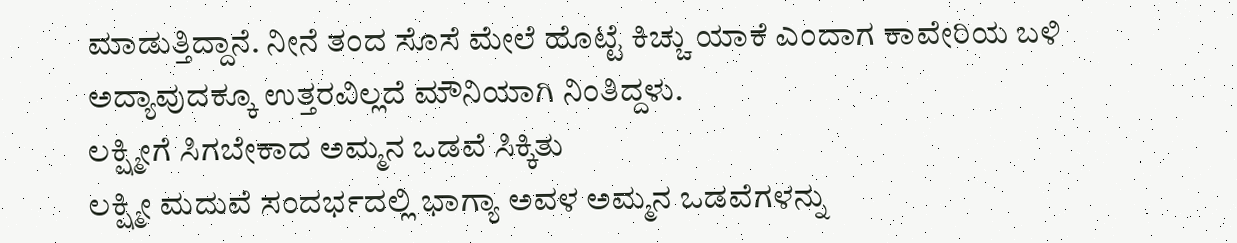ಮಾಡುತ್ತಿದ್ದಾನೆ. ನೀನೆ ತಂದ ಸೊಸೆ ಮೇಲೆ ಹೊಟ್ಟೆ ಕಿಚ್ಚು ಯಾಕೆ ಎಂದಾಗ ಕಾವೇರಿಯ ಬಳಿ ಅದ್ಯಾವುದಕ್ಕೂ ಉತ್ತರವಿಲ್ಲದೆ ಮೌನಿಯಾಗಿ ನಿಂತಿದ್ದಳು.
ಲಕ್ಷ್ಮೀಗೆ ಸಿಗಬೇಕಾದ ಅಮ್ಮನ ಒಡವೆ ಸಿಕ್ಕಿತು
ಲಕ್ಷ್ಮೀ ಮದುವೆ ಸಂದರ್ಭದಲ್ಲಿ ಭಾಗ್ಯಾ ಅವಳ ಅಮ್ಮನ ಒಡವೆಗಳನ್ನು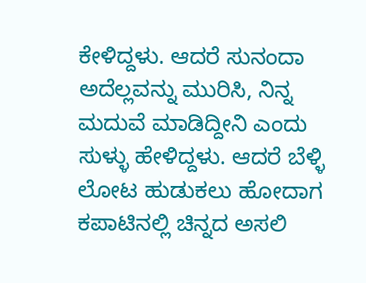ಕೇಳಿದ್ದಳು. ಆದರೆ ಸುನಂದಾ ಅದೆಲ್ಲವನ್ನು ಮುರಿಸಿ, ನಿನ್ನ ಮದುವೆ ಮಾಡಿದ್ದೀನಿ ಎಂದು ಸುಳ್ಳು ಹೇಳಿದ್ದಳು. ಆದರೆ ಬೆಳ್ಳಿ ಲೋಟ ಹುಡುಕಲು ಹೋದಾಗ ಕಪಾಟಿನಲ್ಲಿ ಚಿನ್ನದ ಅಸಲಿ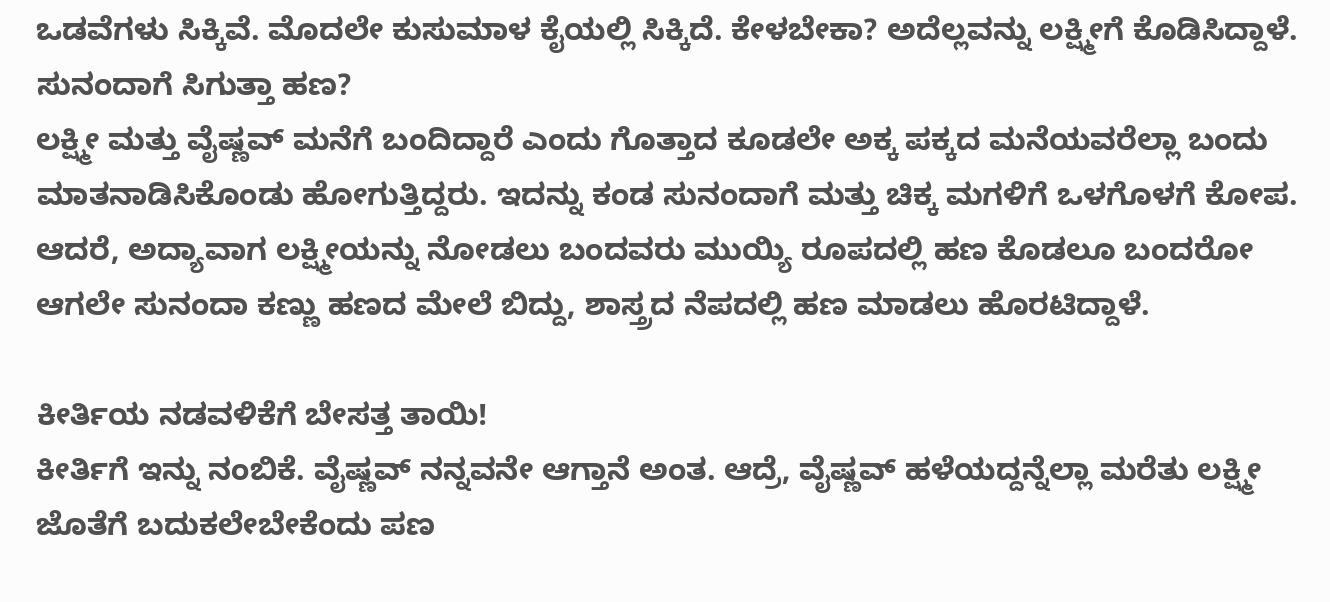ಒಡವೆಗಳು ಸಿಕ್ಕಿವೆ. ಮೊದಲೇ ಕುಸುಮಾಳ ಕೈಯಲ್ಲಿ ಸಿಕ್ಕಿದೆ. ಕೇಳಬೇಕಾ? ಅದೆಲ್ಲವನ್ನು ಲಕ್ಷ್ಮೀಗೆ ಕೊಡಿಸಿದ್ದಾಳೆ.
ಸುನಂದಾಗೆ ಸಿಗುತ್ತಾ ಹಣ?
ಲಕ್ಷ್ಮೀ ಮತ್ತು ವೈಷ್ಣವ್ ಮನೆಗೆ ಬಂದಿದ್ದಾರೆ ಎಂದು ಗೊತ್ತಾದ ಕೂಡಲೇ ಅಕ್ಕ ಪಕ್ಕದ ಮನೆಯವರೆಲ್ಲಾ ಬಂದು ಮಾತನಾಡಿಸಿಕೊಂಡು ಹೋಗುತ್ತಿದ್ದರು. ಇದನ್ನು ಕಂಡ ಸುನಂದಾಗೆ ಮತ್ತು ಚಿಕ್ಕ ಮಗಳಿಗೆ ಒಳಗೊಳಗೆ ಕೋಪ. ಆದರೆ, ಅದ್ಯಾವಾಗ ಲಕ್ಷ್ಮೀಯನ್ನು ನೋಡಲು ಬಂದವರು ಮುಯ್ಯಿ ರೂಪದಲ್ಲಿ ಹಣ ಕೊಡಲೂ ಬಂದರೋ ಆಗಲೇ ಸುನಂದಾ ಕಣ್ಣು ಹಣದ ಮೇಲೆ ಬಿದ್ದು, ಶಾಸ್ತ್ರದ ನೆಪದಲ್ಲಿ ಹಣ ಮಾಡಲು ಹೊರಟಿದ್ದಾಳೆ.

ಕೀರ್ತಿಯ ನಡವಳಿಕೆಗೆ ಬೇಸತ್ತ ತಾಯಿ!
ಕೀರ್ತಿಗೆ ಇನ್ನು ನಂಬಿಕೆ. ವೈಷ್ಣವ್ ನನ್ನವನೇ ಆಗ್ತಾನೆ ಅಂತ. ಆದ್ರೆ, ವೈಷ್ಣವ್ ಹಳೆಯದ್ದನ್ನೆಲ್ಲಾ ಮರೆತು ಲಕ್ಷ್ಮೀ ಜೊತೆಗೆ ಬದುಕಲೇಬೇಕೆಂದು ಪಣ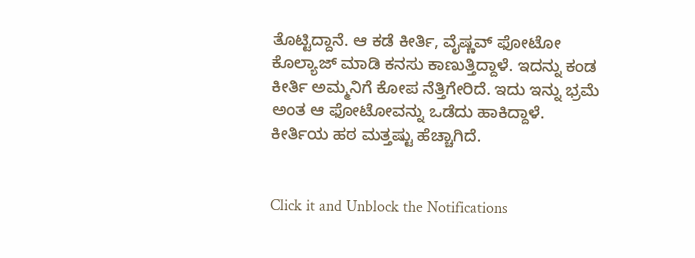ತೊಟ್ಟಿದ್ದಾನೆ. ಆ ಕಡೆ ಕೀರ್ತಿ, ವೈಷ್ಣವ್ ಫೋಟೋ ಕೊಲ್ಯಾಜ್ ಮಾಡಿ ಕನಸು ಕಾಣುತ್ತಿದ್ದಾಳೆ. ಇದನ್ನು ಕಂಡ ಕೀರ್ತಿ ಅಮ್ಮನಿಗೆ ಕೋಪ ನೆತ್ತಿಗೇರಿದೆ. ಇದು ಇನ್ನು ಭ್ರಮೆ ಅಂತ ಆ ಫೋಟೋವನ್ನು ಒಡೆದು ಹಾಕಿದ್ದಾಳೆ. ಕೀರ್ತಿಯ ಹಠ ಮತ್ತಷ್ಟು ಹೆಚ್ಚಾಗಿದೆ.


Click it and Unblock the Notifications